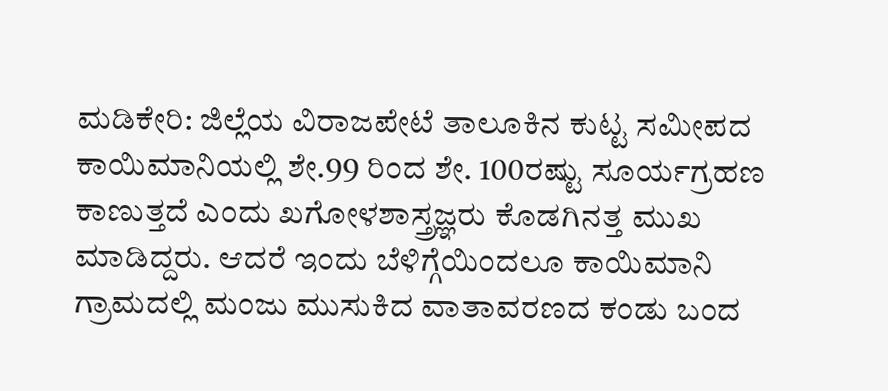ಮಡಿಕೇರಿ: ಜಿಲ್ಲೆಯ ವಿರಾಜಪೇಟೆ ತಾಲೂಕಿನ ಕುಟ್ಟ ಸಮೀಪದ ಕಾಯಿಮಾನಿಯಲ್ಲಿ ಶೇ.99 ರಿಂದ ಶೇ. 100ರಷ್ಟು ಸೂರ್ಯಗ್ರಹಣ ಕಾಣುತ್ತದೆ ಎಂದು ಖಗೋಳಶಾಸ್ತ್ರಜ್ಞರು ಕೊಡಗಿನತ್ತ ಮುಖ ಮಾಡಿದ್ದರು. ಆದರೆ ಇಂದು ಬೆಳಿಗ್ಗೆಯಿಂದಲೂ ಕಾಯಿಮಾನಿ ಗ್ರಾಮದಲ್ಲಿ ಮಂಜು ಮುಸುಕಿದ ವಾತಾವರಣದ ಕಂಡು ಬಂದ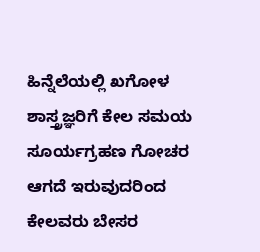ಹಿನ್ನೆಲೆಯಲ್ಲಿ ಖಗೋಳ ಶಾಸ್ತ್ರಜ್ಞರಿಗೆ ಕೇಲ ಸಮಯ ಸೂರ್ಯಗ್ರಹಣ ಗೋಚರ ಆಗದೆ ಇರುವುದರಿಂದ ಕೇಲವರು ಬೇಸರ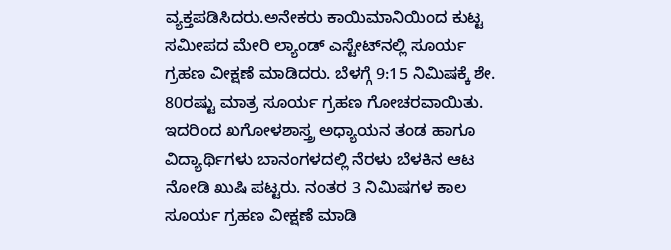ವ್ಯಕ್ತಪಡಿಸಿದರು.ಅನೇಕರು ಕಾಯಿಮಾನಿಯಿಂದ ಕುಟ್ಟ ಸಮೀಪದ ಮೇರಿ ಲ್ಯಾಂಡ್ ಎಸ್ಟೇಟ್‍ನಲ್ಲಿ ಸೂರ್ಯ ಗ್ರಹಣ ವೀಕ್ಷಣೆ ಮಾಡಿದರು. ಬೆಳಗ್ಗೆ 9:15 ನಿಮಿಷಕ್ಕೆ ಶೇ. 80ರಷ್ಟು ಮಾತ್ರ ಸೂರ್ಯ ಗ್ರಹಣ ಗೋಚರವಾಯಿತು. ಇದರಿಂದ ಖಗೋಳಶಾಸ್ತ್ರ ಅಧ್ಯಾಯನ ತಂಡ ಹಾಗೂ ವಿದ್ಯಾರ್ಥಿಗಳು ಬಾನಂಗಳದಲ್ಲಿ ನೆರಳು ಬೆಳಕಿನ ಆಟ ನೋಡಿ ಖುಷಿ ಪಟ್ಟರು. ನಂತರ 3 ನಿಮಿಷಗಳ ಕಾಲ ಸೂರ್ಯ ಗ್ರಹಣ ವೀಕ್ಷಣೆ ಮಾಡಿ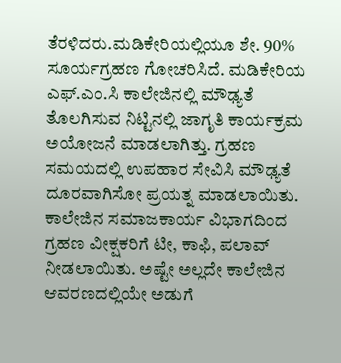ತೆರಳಿದರು.ಮಡಿಕೇರಿಯಲ್ಲಿಯೂ ಶೇ. 90% ಸೂರ್ಯಗ್ರಹಣ ಗೋಚರಿಸಿದೆ. ಮಡಿಕೇರಿಯ ಎಫ್.ಎಂ.ಸಿ ಕಾಲೇಜಿನಲ್ಲಿ ಮೌಢ್ಯತೆ ತೊಲಗಿಸುವ ನಿಟ್ಟಿನಲ್ಲಿ ಜಾಗೃತಿ ಕಾರ್ಯಕ್ರಮ ಅಯೋಜನೆ ಮಾಡಲಾಗಿತ್ತು. ಗ್ರಹಣ ಸಮಯದಲ್ಲಿ ಉಪಹಾರ ಸೇವಿಸಿ ಮೌಢ್ಯತೆ ದೂರವಾಗಿಸೋ ಪ್ರಯತ್ನ ಮಾಡಲಾಯಿತು. ಕಾಲೇಜಿನ ಸಮಾಜಕಾರ್ಯ ವಿಭಾಗದಿಂದ ಗ್ರಹಣ ವೀಕ್ಷಕರಿಗೆ ಟೀ, ಕಾಫಿ, ಪಲಾವ್ ನೀಡಲಾಯಿತು. ಅಷ್ಟೇ ಅಲ್ಲದೇ ಕಾಲೇಜಿನ ಆವರಣದಲ್ಲಿಯೇ ಅಡುಗೆ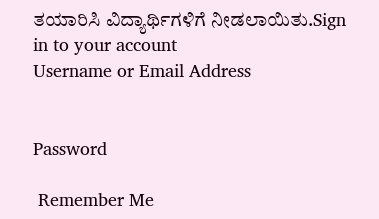ತಯಾರಿಸಿ ವಿದ್ಯಾರ್ಥಿಗಳಿಗೆ ನೀಡಲಾಯಿತು.Sign in to your account
Username or Email Address


Password

 Remember Me